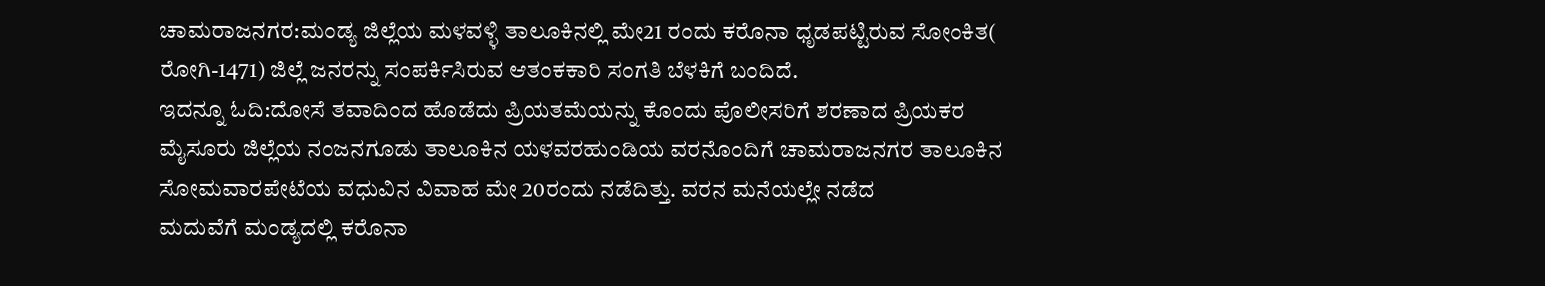ಚಾಮರಾಜನಗರ:ಮಂಡ್ಯ ಜಿಲ್ಲೆಯ ಮಳವಳ್ಳಿ ತಾಲೂಕಿನಲ್ಲಿ ಮೇ21 ರಂದು ಕರೊನಾ ಧೃಡಪಟ್ಟಿರುವ ಸೋಂಕಿತ( ರೋಗಿ-1471) ಜಿಲ್ಲೆ ಜನರನ್ನು ಸಂಪರ್ಕಿಸಿರುವ ಆತಂಕಕಾರಿ ಸಂಗತಿ ಬೆಳಕಿಗೆ ಬಂದಿದೆ.
ಇದನ್ನೂ ಓದಿ:ದೋಸೆ ತವಾದಿಂದ ಹೊಡೆದು ಪ್ರಿಯತಮೆಯನ್ನು ಕೊಂದು ಪೊಲೀಸರಿಗೆ ಶರಣಾದ ಪ್ರಿಯಕರ
ಮೈಸೂರು ಜಿಲ್ಲೆಯ ನಂಜನಗೂಡು ತಾಲೂಕಿನ ಯಳವರಹುಂಡಿಯ ವರನೊಂದಿಗೆ ಚಾಮರಾಜನಗರ ತಾಲೂಕಿನ ಸೋಮವಾರಪೇಟೆಯ ವಧುವಿನ ವಿವಾಹ ಮೇ 20ರಂದು ನಡೆದಿತ್ತು. ವರನ ಮನೆಯಲ್ಲೇ ನಡೆದ ಮದುವೆಗೆ ‌ಮಂಡ್ಯದಲ್ಲಿ ಕರೊನಾ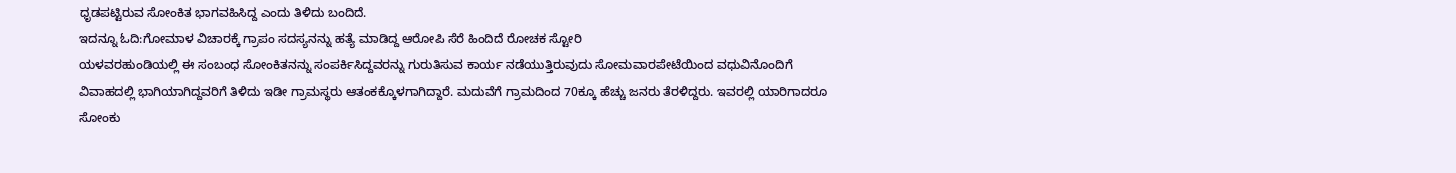ಧೃಡಪಟ್ಟಿರುವ ಸೋಂಕಿತ ಭಾಗವಹಿಸಿದ್ದ ಎಂದು ತಿಳಿದು ಬಂದಿದೆ.
ಇದನ್ನೂ ಓದಿ:ಗೋಮಾಳ ವಿಚಾರಕ್ಕೆ ಗ್ರಾಪಂ ಸದಸ್ಯನನ್ನು ಹತ್ಯೆ ಮಾಡಿದ್ದ ಆರೋಪಿ ಸೆರೆ ಹಿಂದಿದೆ ರೋಚಕ ಸ್ಟೋರಿ
ಯಳವರಹುಂಡಿಯಲ್ಲಿ ಈ ಸಂಬಂಧ ಸೋಂಕಿತನನ್ನು ಸಂಪರ್ಕಿಸಿದ್ದವರನ್ನು ಗುರುತಿಸುವ ಕಾರ್ಯ ನಡೆಯುತ್ತಿರುವುದು ಸೋಮವಾರಪೇಟೆಯಿಂದ ವಧುವಿನೊಂದಿಗೆ ವಿವಾಹದಲ್ಲಿ ಭಾಗಿಯಾಗಿದ್ದವರಿಗೆ ತಿಳಿದು ಇಡೀ ಗ್ರಾಮಸ್ಥರು ಆತಂಕಕ್ಕೊಳಗಾಗಿದ್ದಾರೆ. ಮದುವೆಗೆ ಗ್ರಾಮದಿಂದ 70ಕ್ಕೂ ಹೆಚ್ಚು ಜನರು ತೆರಳಿದ್ದರು. ಇವರಲ್ಲಿ ಯಾರಿಗಾದರೂ ಸೋಂಕು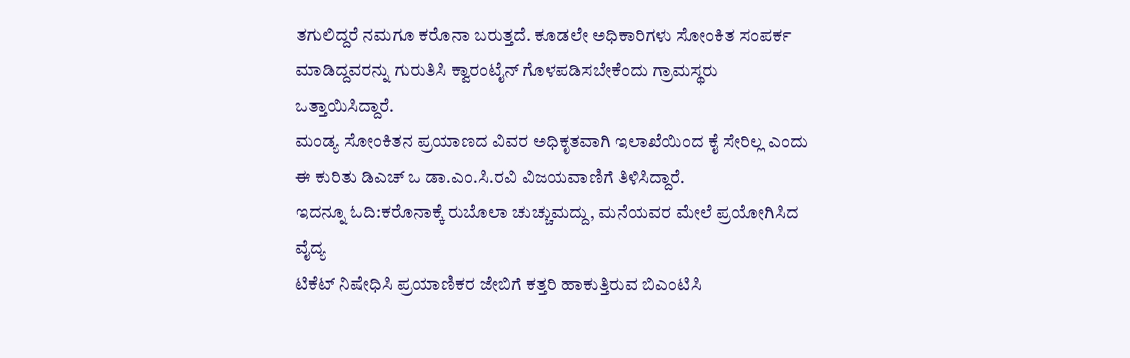ತಗುಲಿದ್ದರೆ ನಮಗೂ ಕರೊನಾ ಬರುತ್ತದೆ. ಕೂಡಲೇ ಅಧಿಕಾರಿಗಳು ಸೋಂಕಿತ ಸಂಪರ್ಕ ಮಾಡಿದ್ದವರನ್ನು ಗುರುತಿಸಿ ಕ್ವಾರಂಟೈನ್ ಗೊಳಪಡಿಸಬೇಕೆಂದು ಗ್ರಾಮಸ್ಥರು ಒತ್ತಾಯಿಸಿದ್ದಾರೆ.
ಮಂಡ್ಯ ಸೋಂಕಿತನ ಪ್ರಯಾಣದ ವಿವರ ಅಧಿಕೃತವಾಗಿ ಇಲಾಖೆಯಿಂದ ಕೈ ಸೇರಿಲ್ಲ ಎಂದು ಈ ಕುರಿತು ಡಿಎಚ್ ಒ ಡಾ.ಎಂ.ಸಿ.ರವಿ ವಿಜಯವಾಣಿಗೆ ತಿಳಿಸಿದ್ದಾರೆ.
ಇದನ್ನೂ ಓದಿ:ಕರೊನಾಕ್ಕೆ ರುಬೊಲಾ ಚುಚ್ಚುಮದ್ದು, ಮನೆಯವರ ಮೇಲೆ ಪ್ರಯೋಗಿಸಿದ ವೈದ್ಯ
ಟಿಕೆಟ್ ನಿಷೇಧಿಸಿ ಪ್ರಯಾಣಿಕರ ಜೇಬಿಗೆ ಕತ್ತರಿ ಹಾಕುತ್ತಿರುವ ಬಿಎಂಟಿಸಿ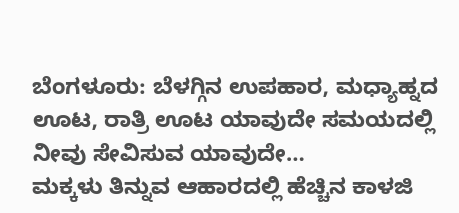ಬೆಂಗಳೂರು: ಬೆಳಗ್ಗಿನ ಉಪಹಾರ, ಮಧ್ಯಾಹ್ನದ ಊಟ, ರಾತ್ರಿ ಊಟ ಯಾವುದೇ ಸಮಯದಲ್ಲಿ ನೀವು ಸೇವಿಸುವ ಯಾವುದೇ…
ಮಕ್ಕಳು ತಿನ್ನುವ ಆಹಾರದಲ್ಲಿ ಹೆಚ್ಚಿನ ಕಾಳಜಿ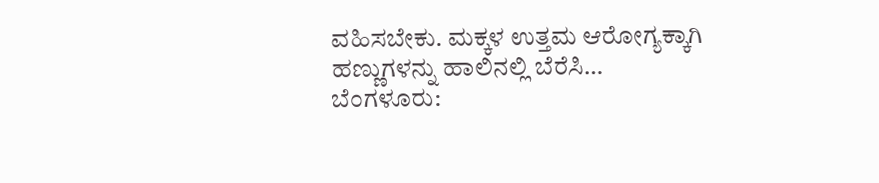ವಹಿಸಬೇಕು. ಮಕ್ಕಳ ಉತ್ತಮ ಆರೋಗ್ಯಕ್ಕಾಗಿ ಹಣ್ಣುಗಳನ್ನು ಹಾಲಿನಲ್ಲಿ ಬೆರೆಸಿ…
ಬೆಂಗಳೂರು: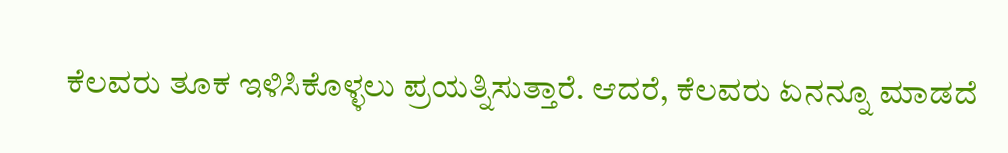ಕೆಲವರು ತೂಕ ಇಳಿಸಿಕೊಳ್ಳಲು ಪ್ರಯತ್ನಿಸುತ್ತಾರೆ. ಆದರೆ, ಕೆಲವರು ಏನನ್ನೂ ಮಾಡದೆ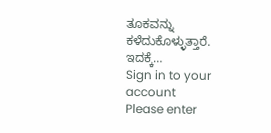ತೂಕವನ್ನು ಕಳೆದುಕೊಳ್ಳುತ್ತಾರೆ. ಇದಕ್ಕೆ…
Sign in to your account
Please enter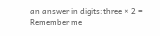an answer in digits:three × 2 =
Remember me